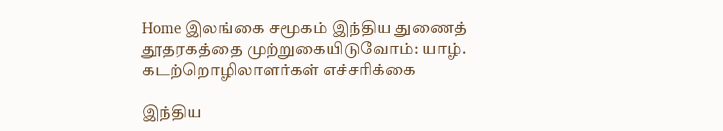Home இலங்கை சமூகம் இந்திய துணைத் தூதரகத்தை முற்றுகையிடுவோம்: யாழ். கடற்றொழிலாளர்கள் எச்சரிக்கை

இந்திய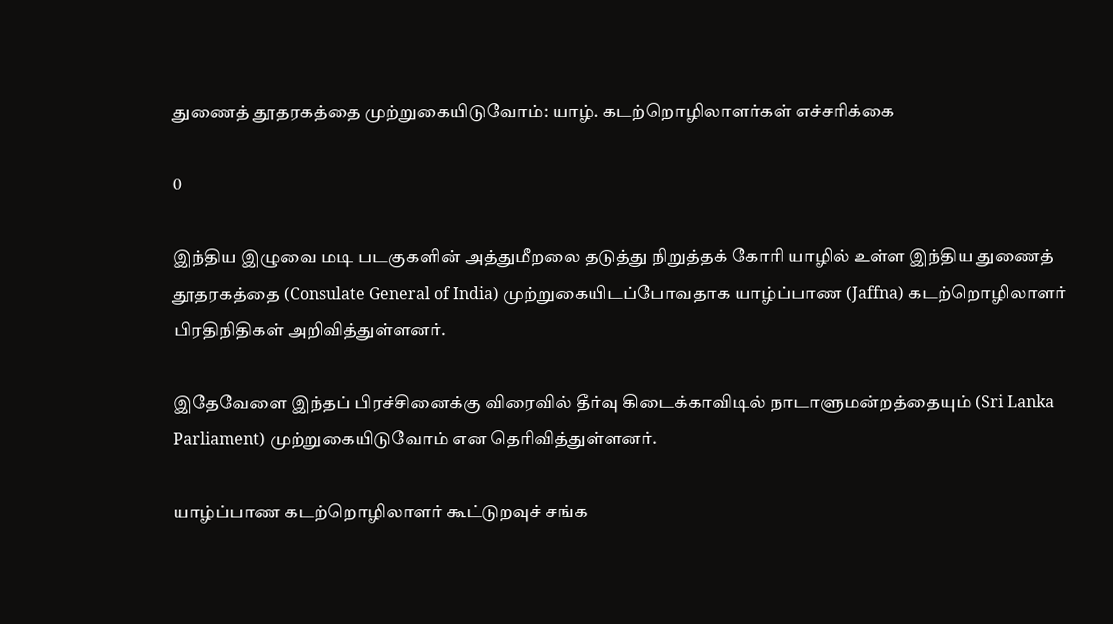துணைத் தூதரகத்தை முற்றுகையிடுவோம்: யாழ். கடற்றொழிலாளர்கள் எச்சரிக்கை

0

இந்திய இழுவை மடி படகுகளின் அத்துமீறலை தடுத்து நிறுத்தக் கோரி யாழில் உள்ள இந்திய துணைத் தூதரகத்தை (Consulate General of India) முற்றுகையிடப்போவதாக யாழ்ப்பாண (Jaffna) கடற்றொழிலாளர் பிரதிநிதிகள் அறிவித்துள்ளனர்.

இதேவேளை இந்தப் பிரச்சினைக்கு விரைவில் தீர்வு கிடைக்காவிடில் நாடாளுமன்றத்தையும் (Sri Lanka Parliament) முற்றுகையிடுவோம் என தெரிவித்துள்ளனர்.

யாழ்ப்பாண கடற்றொழிலாளர் கூட்டுறவுச் சங்க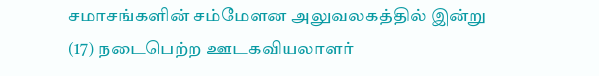சமாசங்களின் சம்மேளன அலுவலகத்தில் இன்று (17) நடைபெற்ற ஊடகவியலாளர்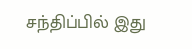சந்திப்பில் இது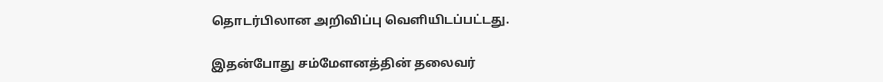தொடர்பிலான அறிவிப்பு வெளியிடப்பட்டது.

இதன்போது சம்மேளனத்தின் தலைவர்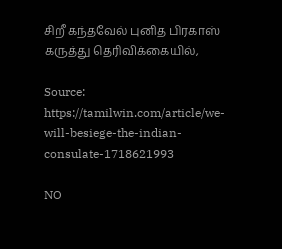சிறீ கந்தவேல் புனித பிரகாஸ் கருத்து தெரிவிக்கையில்,

Source: https://tamilwin.com/article/we-will-besiege-the-indian-consulate-1718621993

NO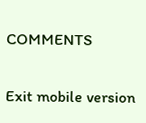COMMENTS

Exit mobile version